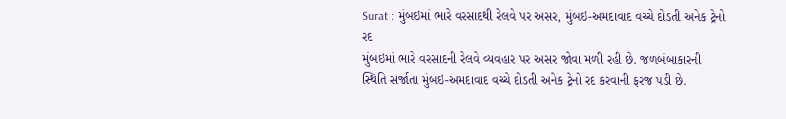Surat : મુંબઇમાં ભારે વરસાદથી રેલવે પર અસર, મુંબઇ-અમદાવાદ વચ્ચે દોડતી અનેક ટ્રેનો રદ
મુંબઇમાં ભારે વરસાદની રેલવે વ્યવહાર પર અસર જોવા મળી રહી છે. જળબંબાકારની સ્થિતિ સર્જાતા મુંબઇ-અમદાવાદ વચ્ચે દોડતી અનેક ટ્રેનો રદ કરવાની ફરજ પડી છે.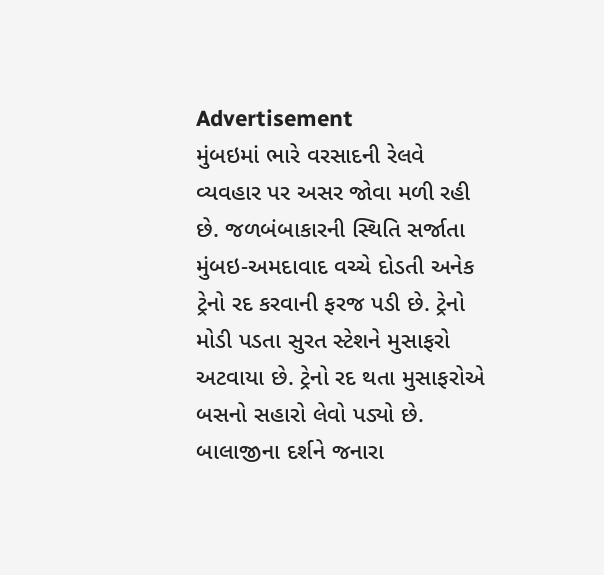Advertisement
મુંબઇમાં ભારે વરસાદની રેલવે વ્યવહાર પર અસર જોવા મળી રહી છે. જળબંબાકારની સ્થિતિ સર્જાતા મુંબઇ-અમદાવાદ વચ્ચે દોડતી અનેક ટ્રેનો રદ કરવાની ફરજ પડી છે. ટ્રેનો મોડી પડતા સુરત સ્ટેશને મુસાફરો અટવાયા છે. ટ્રેનો રદ થતા મુસાફરોએ બસનો સહારો લેવો પડ્યો છે. બાલાજીના દર્શને જનારા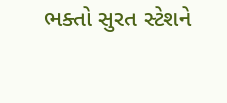ભક્તો સુરત સ્ટેશને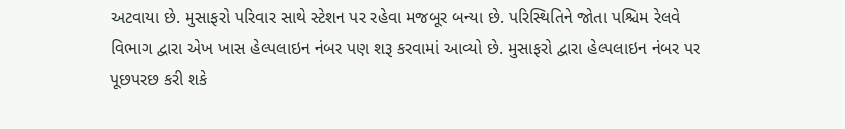અટવાયા છે. મુસાફરો પરિવાર સાથે સ્ટેશન પર રહેવા મજબૂર બન્યા છે. પરિસ્થિતિને જોતા પશ્ચિમ રેલવે વિભાગ દ્વારા એખ ખાસ હેલ્પલાઇન નંબર પણ શરૂ કરવામાં આવ્યો છે. મુસાફરો દ્વારા હેલ્પલાઇન નંબર પર પૂછપરછ કરી શકે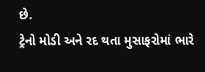છે.
ટ્રેનો મોડી અને રદ થતા મુસાફરોમાં ભારે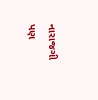નારાજગી પણ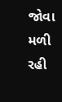જોવા મળી રહી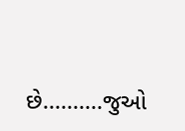છે..........જુઓ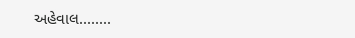અહેવાલ........